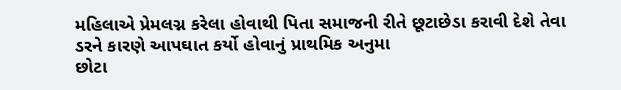મહિલાએ પ્રેમલગ્ન કરેલા હોવાથી પિતા સમાજની રીતે છૂટાછેડા કરાવી દેશે તેવા ડરને કારણે આપઘાત કર્યો હોવાનું પ્રાથમિક અનુમા
છોટા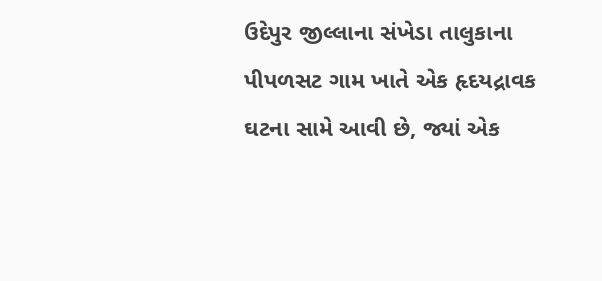ઉદેપુર જીલ્લાના સંખેડા તાલુકાના પીપળસટ ગામ ખાતે એક હૃદયદ્રાવક ઘટના સામે આવી છે, જ્યાં એક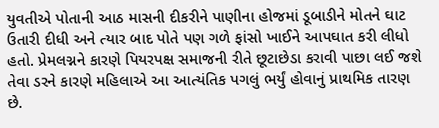યુવતીએ પોતાની આઠ માસની દીકરીને પાણીના હોજમાં ડૂબાડીને મોતને ઘાટ ઉતારી દીધી અને ત્યાર બાદ પોતે પણ ગળે ફાંસો ખાઈને આપઘાત કરી લીધો હતો. પ્રેમલગ્નને કારણે પિયરપક્ષ સમાજની રીતે છૂટાછેડા કરાવી પાછા લઈ જશે તેવા ડરને કારણે મહિલાએ આ આત્યંતિક પગલું ભર્યું હોવાનું પ્રાથમિક તારણ છે.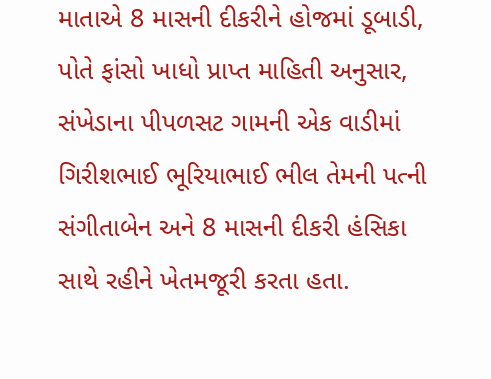માતાએ 8 માસની દીકરીને હોજમાં ડૂબાડી, પોતે ફાંસો ખાધો પ્રાપ્ત માહિતી અનુસાર, સંખેડાના પીપળસટ ગામની એક વાડીમાં ગિરીશભાઈ ભૂરિયાભાઈ ભીલ તેમની પત્ની સંગીતાબેન અને 8 માસની દીકરી હંસિકા સાથે રહીને ખેતમજૂરી કરતા હતા.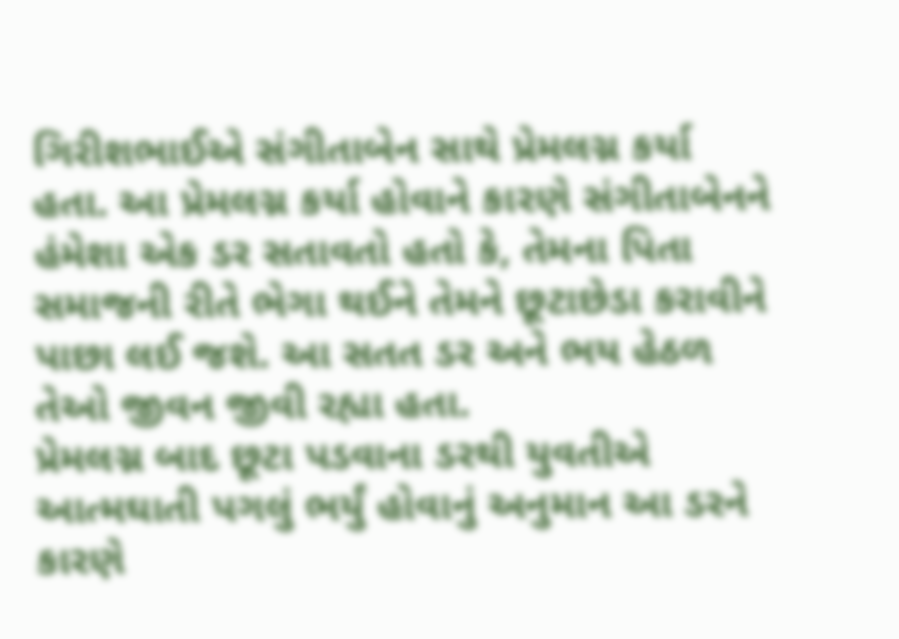ગિરીશભાઈએ સંગીતાબેન સાથે પ્રેમલગ્ન કર્યા હતા. આ પ્રેમલગ્ન કર્યા હોવાને કારણે સંગીતાબેનને હંમેશા એક ડર સતાવતો હતો કે, તેમના પિતા સમાજની રીતે ભેગા થઈને તેમને છૂટાછેડા કરાવીને પાછા લઈ જશે. આ સતત ડર અને ભય હેઠળ તેઓ જીવન જીવી રહ્યા હતા.
પ્રેમલગ્ન બાદ છૂટા પડવાના ડરથી યુવતીએ આત્મઘાતી પગલું ભર્યું હોવાનું અનુમાન આ ડરને કારણે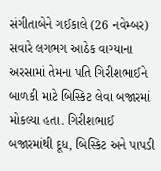સંગીતાબેને ગઈકાલે (26 નવેમ્બર) સવારે લગભગ આઠેક વાગ્યાના અરસામાં તેમના પતિ ગિરીશભાઈને બાળકી માટે બિસ્કિટ લેવા બજારમાં મોકલ્યા હતા. ગિરીશભાઈ બજારમાંથી દૂધ, બિસ્કિટ અને પાપડી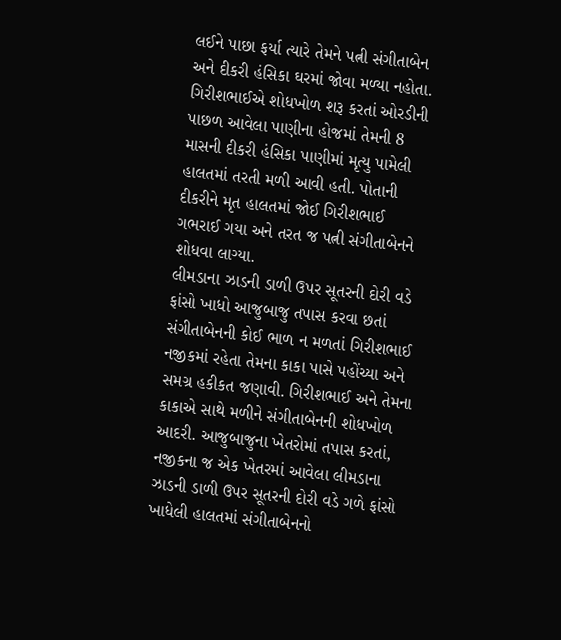લઈને પાછા ફર્યા ત્યારે તેમને પત્ની સંગીતાબેન અને દીકરી હંસિકા ઘરમાં જોવા મળ્યા નહોતા.
ગિરીશભાઈએ શોધખોળ શરૂ કરતાં ઓરડીની પાછળ આવેલા પાણીના હોજમાં તેમની 8 માસની દીકરી હંસિકા પાણીમાં મૃત્યુ પામેલી હાલતમાં તરતી મળી આવી હતી. પોતાની દીકરીને મૃત હાલતમાં જોઈ ગિરીશભાઈ ગભરાઈ ગયા અને તરત જ પત્ની સંગીતાબેનને શોધવા લાગ્યા.
લીમડાના ઝાડની ડાળી ઉપર સૂતરની દોરી વડે ફાંસો ખાધો આજુબાજુ તપાસ કરવા છતાં સંગીતાબેનની કોઈ ભાળ ન મળતાં ગિરીશભાઈ નજીકમાં રહેતા તેમના કાકા પાસે પહોંચ્યા અને સમગ્ર હકીકત જણાવી. ગિરીશભાઈ અને તેમના કાકાએ સાથે મળીને સંગીતાબેનની શોધખોળ આદરી. આજુબાજુના ખેતરોમાં તપાસ કરતાં, નજીકના જ એક ખેતરમાં આવેલા લીમડાના ઝાડની ડાળી ઉપર સૂતરની દોરી વડે ગળે ફાંસો ખાધેલી હાલતમાં સંગીતાબેનનો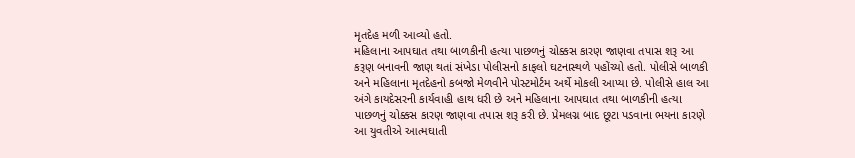મૃતદેહ મળી આવ્યો હતો.
મહિલાના આપઘાત તથા બાળકીની હત્યા પાછળનું ચોક્કસ કારણ જાણવા તપાસ શરૂ આ કરૂણ બનાવની જાણ થતાં સંખેડા પોલીસનો કાફલો ઘટનાસ્થળે પહોંચ્યો હતો. પોલીસે બાળકી અને મહિલાના મૃતદેહનો કબજો મેળવીને પોસ્ટમોર્ટમ અર્થે મોકલી આપ્યા છે. પોલીસે હાલ આ અંગે કાયદેસરની કાર્યવાહી હાથ ધરી છે અને મહિલાના આપઘાત તથા બાળકીની હત્યા પાછળનું ચોક્કસ કારણ જાણવા તપાસ શરૂ કરી છે. પ્રેમલગ્ન બાદ છૂટા પડવાના ભયના કારણે આ યુવતીએ આત્મઘાતી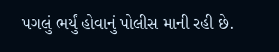પગલું ભર્યું હોવાનું પોલીસ માની રહી છે.